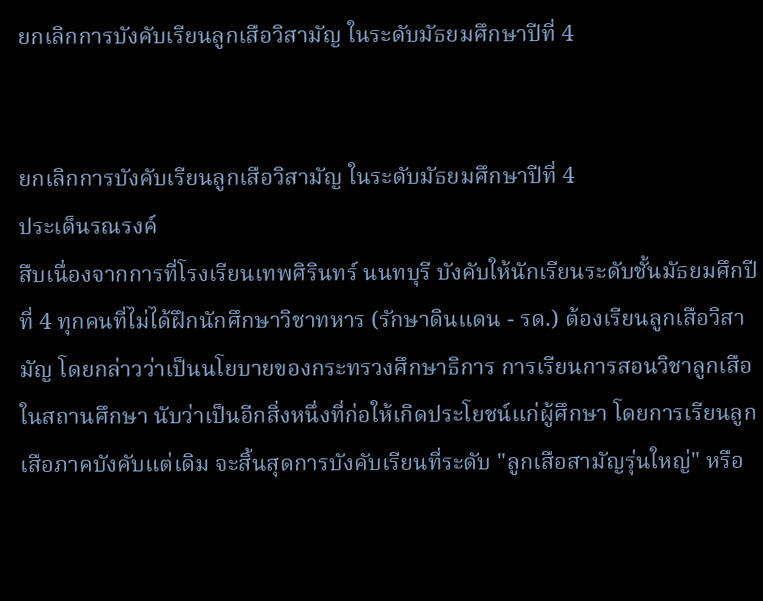ยกเลิกการบังคับเรียนลูกเสือวิสามัญ ในระดับมัธยมศึกษาปีที่ 4


ยกเลิกการบังคับเรียนลูกเสือวิสามัญ ในระดับมัธยมศึกษาปีที่ 4
ประเด็นรณรงค์
สืบเนื่องจากการที่โรงเรียนเทพศิรินทร์ นนทบุรี บังคับให้นักเรียนระดับชั้นมัธยมศึกปีที่ 4 ทุกคนที่ไม่ได้ฝึกนักศึกษาวิชาทหาร (รักษาดินแดน - รด.) ต้องเรียนลูกเสือวิสามัญ โดยกล่าวว่าเป็นนโยบายของกระทรวงศึกษาธิการ การเรียนการสอนวิชาลูกเสือในสถานศึกษา นับว่าเป็นอีกสิ่งหนึ่งที่ก่อให้เกิดประโยชน์แก่ผู้ศึกษา โดยการเรียนลูกเสือภาคบังคับแต่เดิม จะสิ้นสุดการบังคับเรียนที่ระดับ "ลูกเสือสามัญรุ่นใหญ่" หรือ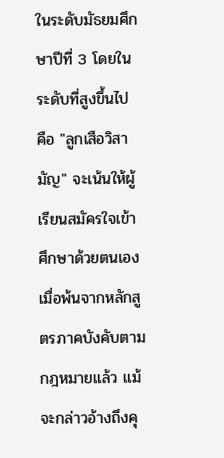ในระดับมัธยมศึกษาปีที่ 3 โดยในระดับที่สูงขึ้นไป คือ "ลูกเสือวิสามัญ" จะเน้นให้ผู้เรียนสมัครใจเข้าศึกษาด้วยตนเอง
เมื่อพ้นจากหลักสูตรภาคบังคับตามกฎหมายแล้ว แม้จะกล่าวอ้างถึงคุ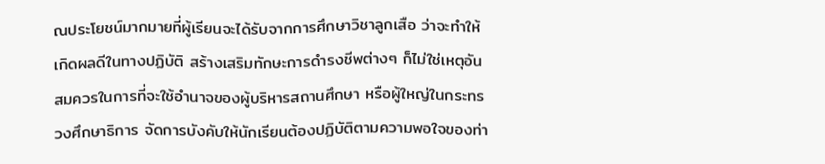ณประโยชน์มากมายที่ผู้เรียนจะได้รับจากการศึกษาวิชาลูกเสือ ว่าจะทำให้เกิดผลดีในทางปฏิบัติ สร้างเสริมทักษะการดำรงชีพต่างๆ ก็ไม่ใช่เหตุอันสมควรในการที่จะใช้อำนาจของผู้บริหารสถานศึกษา หรือผู้ใหญ่ในกระทรวงศึกษาธิการ จัดการบังคับให้นักเรียนต้องปฏิบัติตามความพอใจของท่า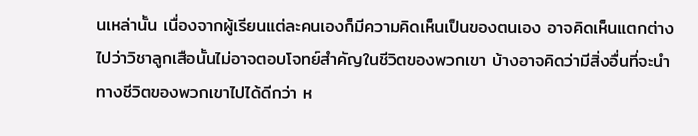นเหล่านั้น เนื่องจากผู้เรียนแต่ละคนเองก็มีความคิดเห็นเป็นของตนเอง อาจคิดเห็นแตกต่างไปว่าวิชาลูกเสือนั้นไม่อาจตอบโจทย์สำคัญในชีวิตของพวกเขา บ้างอาจคิดว่ามีสิ่งอื่นที่จะนำทางชีวิตของพวกเขาไปได้ดีกว่า ห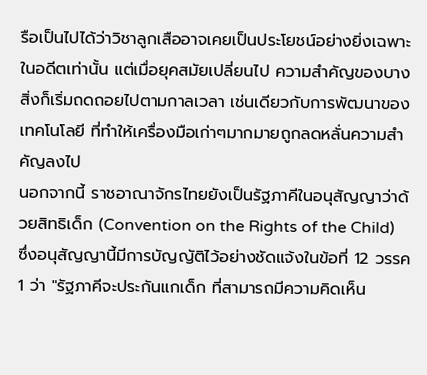รือเป็นไปได้ว่าวิชาลูกเสืออาจเคยเป็นประโยชน์อย่างยิ่งเฉพาะในอดีตเท่านั้น แต่เมื่อยุคสมัยเปลี่ยนไป ความสำคัญของบางสิ่งก็เริ่มถดถอยไปตามกาลเวลา เช่นเดียวกับการพัฒนาของเทคโนโลยี ที่ทำให้เครื่องมือเก่าๆมากมายถูกลดหลั่นความสำคัญลงไป
นอกจากนี้ ราชอาณาจักรไทยยังเป็นรัฐภาคีในอนุสัญญาว่าด้วยสิทธิเด็ก (Convention on the Rights of the Child) ซึ่งอนุสัญญานี้มีการบัญญัติไว้อย่างชัดแจ้งในข้อที่ 12 วรรค 1 ว่า "รัฐภาคีจะประกันแกเด็ก ที่สามารถมีความคิดเห็น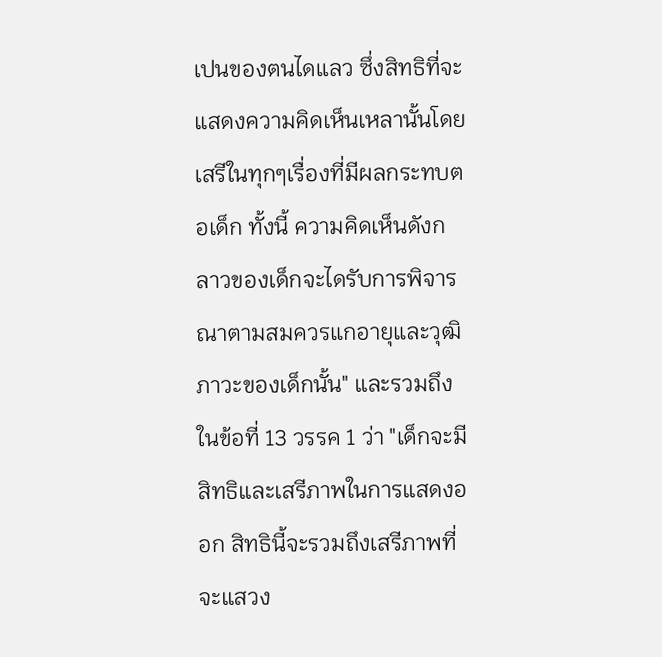เปนของตนไดแลว ซึ่งสิทธิที่จะแสดงความคิดเห็นเหลานั้นโดยเสรีในทุกๆเรื่องที่มีผลกระทบตอเด็ก ทั้งนี้ ความคิดเห็นดังกลาวของเด็กจะไดรับการพิจารณาตามสมควรแกอายุและวุฒิภาวะของเด็กนั้น" และรวมถึงในข้อที่ 13 วรรค 1 ว่า "เด็กจะมีสิทธิและเสรีภาพในการแสดงออก สิทธินี้จะรวมถึงเสรีภาพที่จะแสวง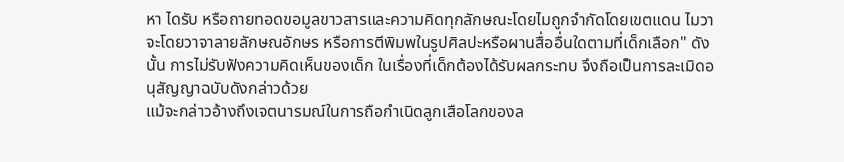หา ไดรับ หรือถายทอดขอมูลขาวสารและความคิดทุกลักษณะโดยไมถูกจํากัดโดยเขตแดน ไมวาจะโดยวาจาลายลักษณอักษร หรือการตีพิมพในรูปศิลปะหรือผานสื่ออื่นใดตามที่เด็กเลือก" ดังนั้น การไม่รับฟังความคิดเห็นของเด็ก ในเรื่องที่เด็กต้องได้รับผลกระทบ จึงถือเป็นการละเมิดอนุสัญญาฉบับดังกล่าวด้วย
แม้จะกล่าวอ้างถึงเจตนารมณ์ในการถือกำเนิดลูกเสือโลกของล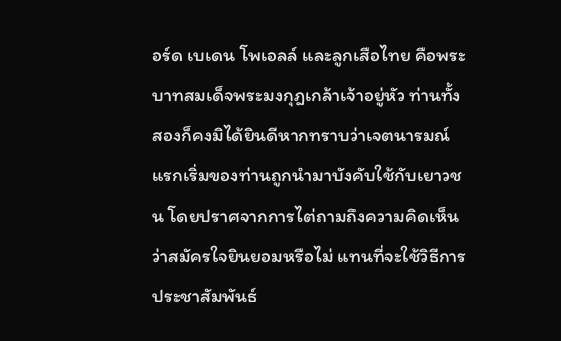อร์ด เบเดน โพเอลล์ และลูกเสือไทย คือพระบาทสมเด็จพระมงกุฎเกล้าเจ้าอยู่หัว ท่านทั้งสองก็คงมิได้ยินดีหากทราบว่าเจตนารมณ์แรกเริ่มของท่านถูกนำมาบังคับใช้กับเยาวชน โดยปราศจากการไต่ถามถึงความคิดเห็นว่าสมัครใจยินยอมหรือไม่ แทนที่จะใช้วิธีการประชาสัมพันธ์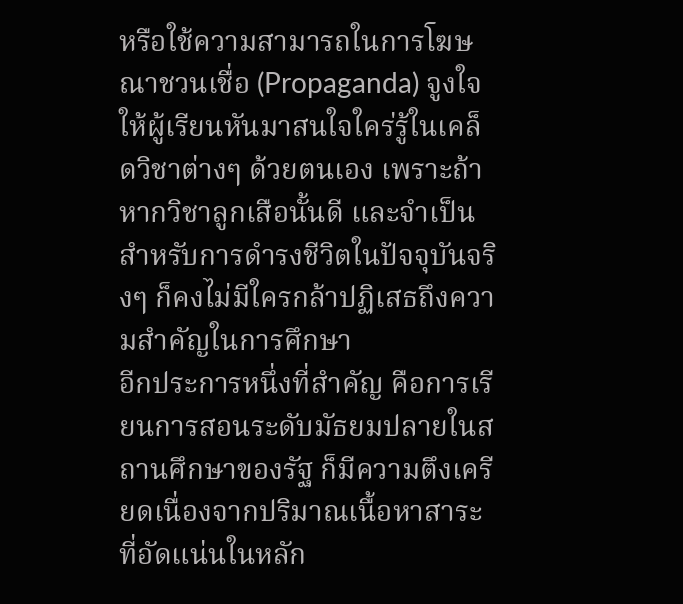หรือใช้ความสามารถในการโฆษณาชวนเชื่อ (Propaganda) จูงใจให้ผู้เรียนหันมาสนใจใคร่รู้ในเคล็ดวิชาต่างๆ ด้วยตนเอง เพราะถ้าหากวิชาลูกเสือนั้นดี และจำเป็นสำหรับการดำรงชีวิตในปัจจุบันจริงๆ ก็คงไม่มีใครกล้าปฏิเสธถึงความสำคัญในการศึกษา
อีกประการหนึ่งที่สำคัญ คือการเรียนการสอนระดับมัธยมปลายในสถานศึกษาของรัฐ ก็มีความตึงเครียดเนื่องจากปริมาณเนื้อหาสาระที่อัดแน่นในหลัก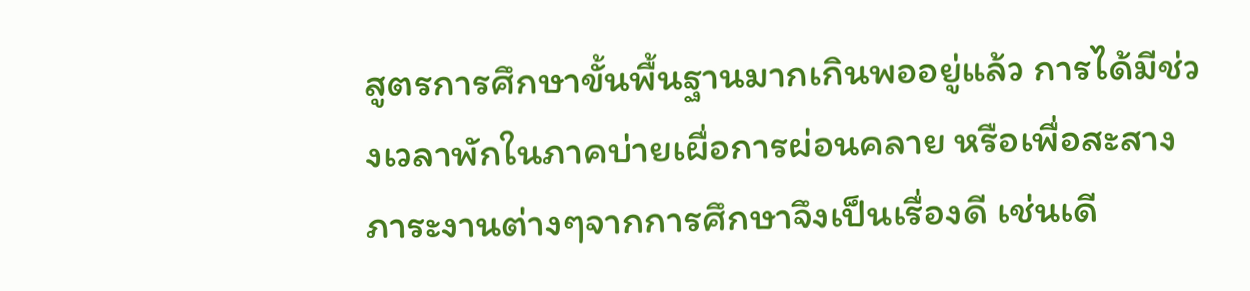สูตรการศึกษาขั้นพื้นฐานมากเกินพออยู่แล้ว การได้มีช่วงเวลาพักในภาคบ่ายเผื่อการผ่อนคลาย หรือเพื่อสะสางภาระงานต่างๆจากการศึกษาจึงเป็นเรื่องดี เช่นเดี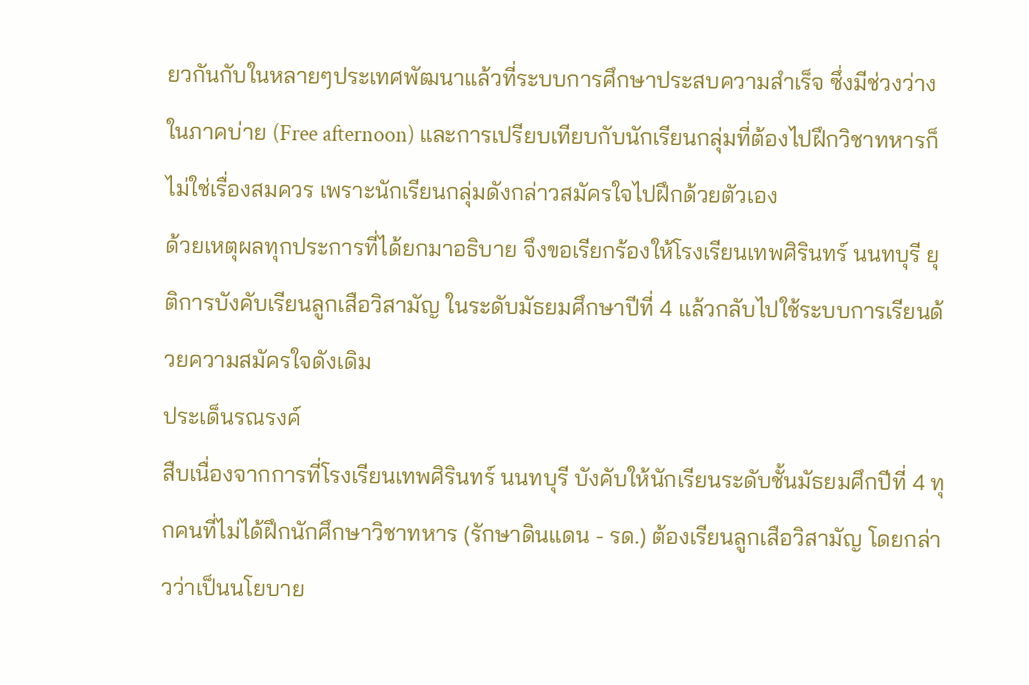ยวกันกับในหลายๆประเทศพัฒนาแล้วที่ระบบการศึกษาประสบความสำเร็จ ซึ่งมีช่วงว่างในภาคบ่าย (Free afternoon) และการเปรียบเทียบกับนักเรียนกลุ่มที่ต้องไปฝึกวิชาทหารก็ไม่ใช่เรื่องสมควร เพราะนักเรียนกลุ่มดังกล่าวสมัครใจไปฝึกด้วยตัวเอง
ด้วยเหตุผลทุกประการที่ได้ยกมาอธิบาย จึงขอเรียกร้องให้โรงเรียนเทพศิรินทร์ นนทบุรี ยุติการบังคับเรียนลูกเสือวิสามัญ ในระดับมัธยมศึกษาปีที่ 4 แล้วกลับไปใช้ระบบการเรียนด้วยความสมัครใจดังเดิม
ประเด็นรณรงค์
สืบเนื่องจากการที่โรงเรียนเทพศิรินทร์ นนทบุรี บังคับให้นักเรียนระดับชั้นมัธยมศึกปีที่ 4 ทุกคนที่ไม่ได้ฝึกนักศึกษาวิชาทหาร (รักษาดินแดน - รด.) ต้องเรียนลูกเสือวิสามัญ โดยกล่าวว่าเป็นนโยบาย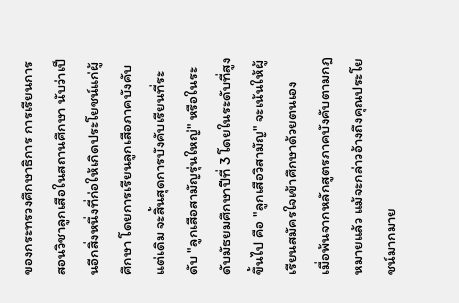ของกระทรวงศึกษาธิการ การเรียนการสอนวิชาลูกเสือในสถานศึกษา นับว่าเป็นอีกสิ่งหนึ่งที่ก่อให้เกิดประโยชน์แก่ผู้ศึกษา โดยการเรียนลูกเสือภาคบังคับแต่เดิม จะสิ้นสุดการบังคับเรียนที่ระดับ "ลูกเสือสามัญรุ่นใหญ่" หรือในระดับมัธยมศึกษาปีที่ 3 โดยในระดับที่สูงขึ้นไป คือ "ลูกเสือวิสามัญ" จะเน้นให้ผู้เรียนสมัครใจเข้าศึกษาด้วยตนเอง
เมื่อพ้นจากหลักสูตรภาคบังคับตามกฎหมายแล้ว แม้จะกล่าวอ้างถึงคุณประโยชน์มากมาย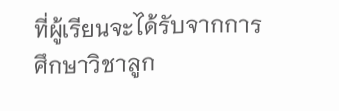ที่ผู้เรียนจะได้รับจากการศึกษาวิชาลูก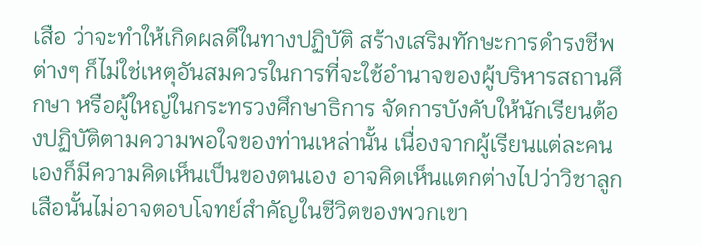เสือ ว่าจะทำให้เกิดผลดีในทางปฏิบัติ สร้างเสริมทักษะการดำรงชีพต่างๆ ก็ไม่ใช่เหตุอันสมควรในการที่จะใช้อำนาจของผู้บริหารสถานศึกษา หรือผู้ใหญ่ในกระทรวงศึกษาธิการ จัดการบังคับให้นักเรียนต้องปฏิบัติตามความพอใจของท่านเหล่านั้น เนื่องจากผู้เรียนแต่ละคนเองก็มีความคิดเห็นเป็นของตนเอง อาจคิดเห็นแตกต่างไปว่าวิชาลูกเสือนั้นไม่อาจตอบโจทย์สำคัญในชีวิตของพวกเขา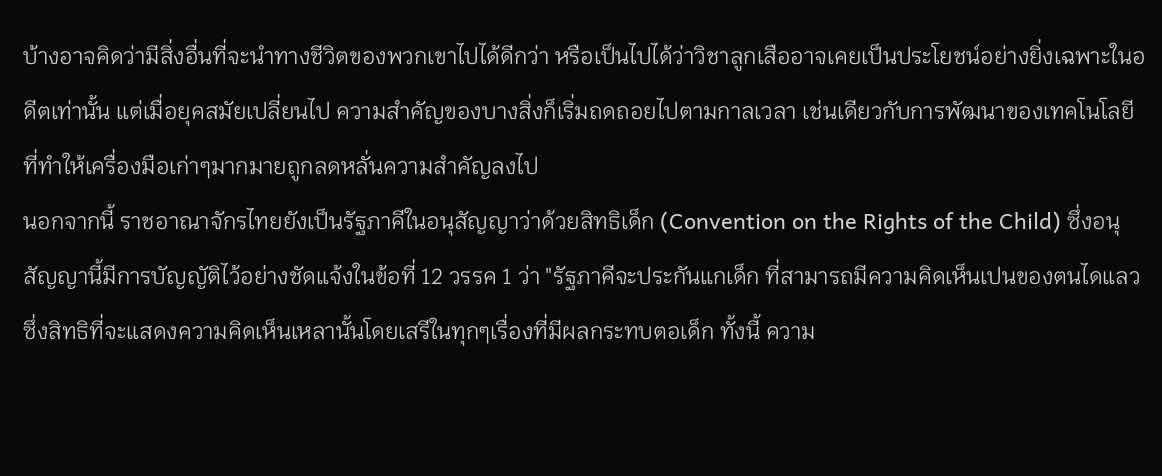บ้างอาจคิดว่ามีสิ่งอื่นที่จะนำทางชีวิตของพวกเขาไปได้ดีกว่า หรือเป็นไปได้ว่าวิชาลูกเสืออาจเคยเป็นประโยชน์อย่างยิ่งเฉพาะในอดีตเท่านั้น แต่เมื่อยุคสมัยเปลี่ยนไป ความสำคัญของบางสิ่งก็เริ่มถดถอยไปตามกาลเวลา เช่นเดียวกับการพัฒนาของเทคโนโลยี ที่ทำให้เครื่องมือเก่าๆมากมายถูกลดหลั่นความสำคัญลงไป
นอกจากนี้ ราชอาณาจักรไทยยังเป็นรัฐภาคีในอนุสัญญาว่าด้วยสิทธิเด็ก (Convention on the Rights of the Child) ซึ่งอนุสัญญานี้มีการบัญญัติไว้อย่างชัดแจ้งในข้อที่ 12 วรรค 1 ว่า "รัฐภาคีจะประกันแกเด็ก ที่สามารถมีความคิดเห็นเปนของตนไดแลว ซึ่งสิทธิที่จะแสดงความคิดเห็นเหลานั้นโดยเสรีในทุกๆเรื่องที่มีผลกระทบตอเด็ก ทั้งนี้ ความ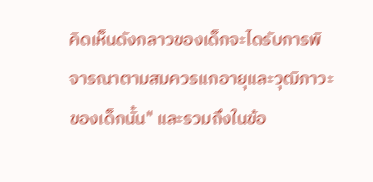คิดเห็นดังกลาวของเด็กจะไดรับการพิจารณาตามสมควรแกอายุและวุฒิภาวะของเด็กนั้น" และรวมถึงในข้อ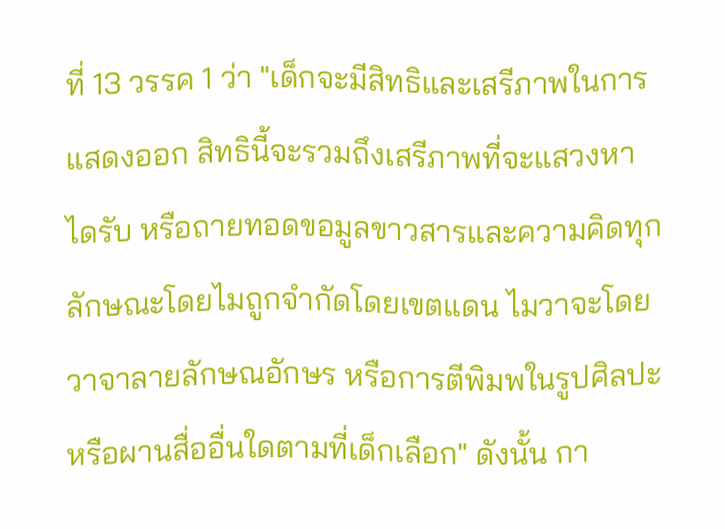ที่ 13 วรรค 1 ว่า "เด็กจะมีสิทธิและเสรีภาพในการแสดงออก สิทธินี้จะรวมถึงเสรีภาพที่จะแสวงหา ไดรับ หรือถายทอดขอมูลขาวสารและความคิดทุกลักษณะโดยไมถูกจํากัดโดยเขตแดน ไมวาจะโดยวาจาลายลักษณอักษร หรือการตีพิมพในรูปศิลปะหรือผานสื่ออื่นใดตามที่เด็กเลือก" ดังนั้น กา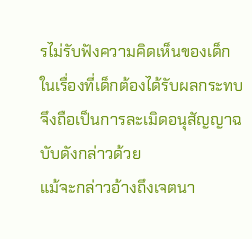รไม่รับฟังความคิดเห็นของเด็ก ในเรื่องที่เด็กต้องได้รับผลกระทบ จึงถือเป็นการละเมิดอนุสัญญาฉบับดังกล่าวด้วย
แม้จะกล่าวอ้างถึงเจตนา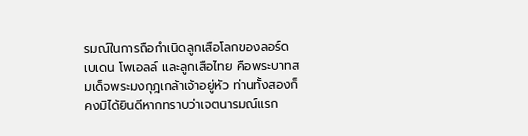รมณ์ในการถือกำเนิดลูกเสือโลกของลอร์ด เบเดน โพเอลล์ และลูกเสือไทย คือพระบาทสมเด็จพระมงกุฎเกล้าเจ้าอยู่หัว ท่านทั้งสองก็คงมิได้ยินดีหากทราบว่าเจตนารมณ์แรก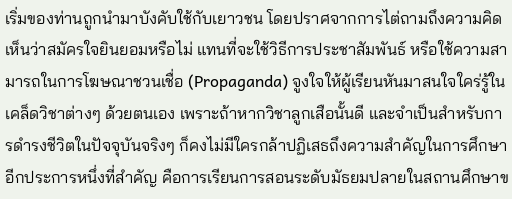เริ่มของท่านถูกนำมาบังคับใช้กับเยาวชน โดยปราศจากการไต่ถามถึงความคิดเห็นว่าสมัครใจยินยอมหรือไม่ แทนที่จะใช้วิธีการประชาสัมพันธ์ หรือใช้ความสามารถในการโฆษณาชวนเชื่อ (Propaganda) จูงใจให้ผู้เรียนหันมาสนใจใคร่รู้ในเคล็ดวิชาต่างๆ ด้วยตนเอง เพราะถ้าหากวิชาลูกเสือนั้นดี และจำเป็นสำหรับการดำรงชีวิตในปัจจุบันจริงๆ ก็คงไม่มีใครกล้าปฏิเสธถึงความสำคัญในการศึกษา
อีกประการหนึ่งที่สำคัญ คือการเรียนการสอนระดับมัธยมปลายในสถานศึกษาข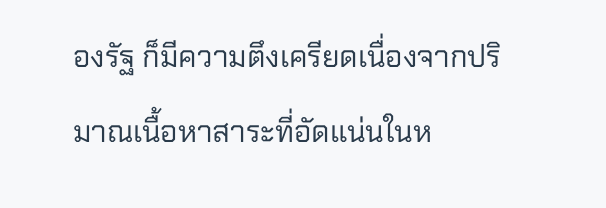องรัฐ ก็มีความตึงเครียดเนื่องจากปริมาณเนื้อหาสาระที่อัดแน่นในห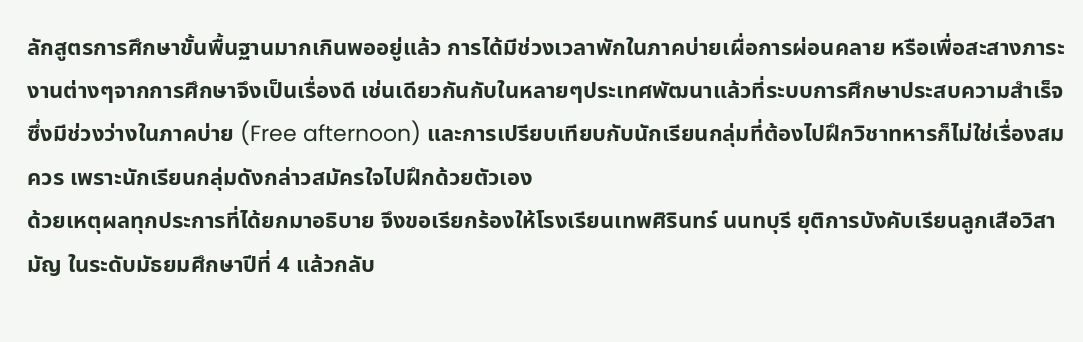ลักสูตรการศึกษาขั้นพื้นฐานมากเกินพออยู่แล้ว การได้มีช่วงเวลาพักในภาคบ่ายเผื่อการผ่อนคลาย หรือเพื่อสะสางภาระงานต่างๆจากการศึกษาจึงเป็นเรื่องดี เช่นเดียวกันกับในหลายๆประเทศพัฒนาแล้วที่ระบบการศึกษาประสบความสำเร็จ ซึ่งมีช่วงว่างในภาคบ่าย (Free afternoon) และการเปรียบเทียบกับนักเรียนกลุ่มที่ต้องไปฝึกวิชาทหารก็ไม่ใช่เรื่องสมควร เพราะนักเรียนกลุ่มดังกล่าวสมัครใจไปฝึกด้วยตัวเอง
ด้วยเหตุผลทุกประการที่ได้ยกมาอธิบาย จึงขอเรียกร้องให้โรงเรียนเทพศิรินทร์ นนทบุรี ยุติการบังคับเรียนลูกเสือวิสามัญ ในระดับมัธยมศึกษาปีที่ 4 แล้วกลับ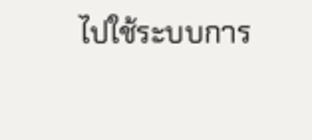ไปใช้ระบบการ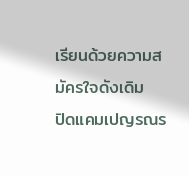เรียนด้วยความสมัครใจดังเดิม
ปิดแคมเปญรณร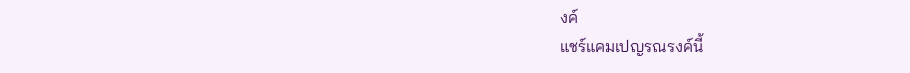งค์
แชร์แคมเปญรณรงค์นี้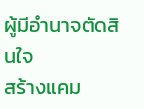ผู้มีอำนาจตัดสินใจ
สร้างแคม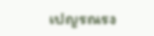เปญรณรง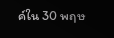ค์ใน 30 พฤษ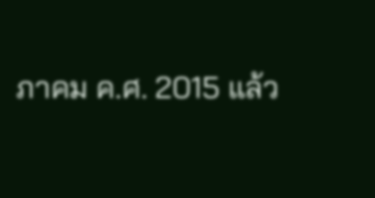ภาคม ค.ศ. 2015 แล้ว